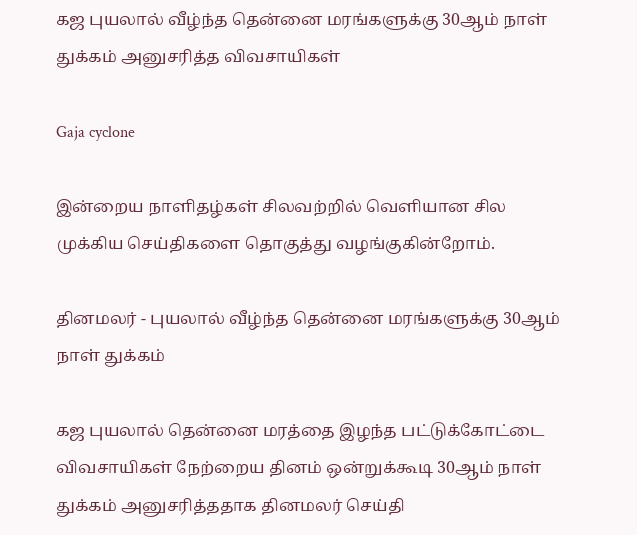கஜ புயலால் வீழ்ந்த தென்னை மரங்களுக்கு 30ஆம் நாள் துக்கம் அனுசரித்த விவசாயிகள்

Gaja cyclone

இன்றைய நாளிதழ்கள் சிலவற்றில் வெளியான சில முக்கிய செய்திகளை தொகுத்து வழங்குகின்றோம்.

தினமலர் - புயலால் வீழ்ந்த தென்னை மரங்களுக்கு 30ஆம் நாள் துக்கம்

கஜ புயலால் தென்னை மரத்தை இழந்த பட்டுக்கோட்டை விவசாயிகள் நேற்றைய தினம் ஒன்றுக்கூடி 30ஆம் நாள் துக்கம் அனுசரித்ததாக தினமலர் செய்தி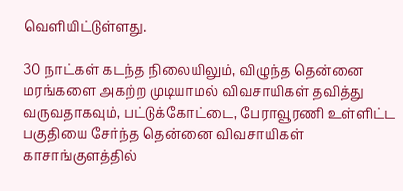வெளியிட்டுள்ளது.

30 நாட்கள் கடந்த நிலையிலும், விழுந்த தென்னை மரங்களை அகற்ற முடியாமல் விவசாயிகள் தவித்து வருவதாகவும், பட்டுக்கோட்டை, பேராவூரணி உள்ளிட்ட பகுதியை சேர்ந்த தென்னை விவசாயிகள் காசாங்குளத்தில்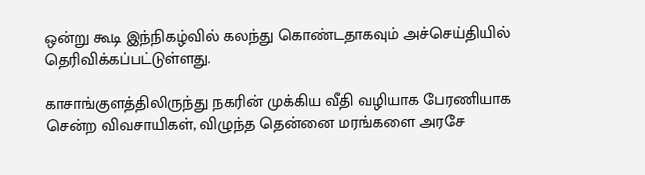ஒன்று கூடி இந்நிகழ்வில் கலந்து கொண்டதாகவும் அச்செய்தியில் தெரிவிக்கப்பட்டுள்ளது.

காசாங்குளத்திலிருந்து நகரின் முக்கிய வீதி வழியாக பேரணியாக சென்ற விவசாயிகள், விழுந்த தென்னை மரங்களை அரசே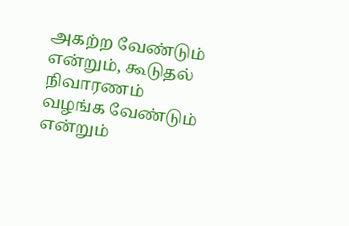அகற்ற வேண்டும் என்றும், கூடுதல் நிவாரணம் வழங்க வேண்டும் என்றும்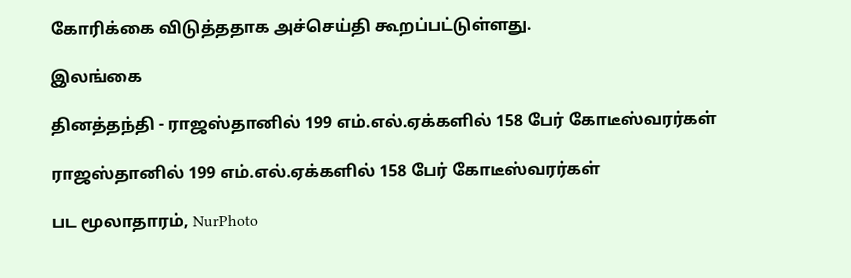கோரிக்கை விடுத்ததாக அச்செய்தி கூறப்பட்டுள்ளது.

இலங்கை

தினத்தந்தி - ராஜஸ்தானில் 199 எம்.எல்.ஏக்களில் 158 பேர் கோடீஸ்வரர்கள்

ராஜஸ்தானில் 199 எம்.எல்.ஏக்களில் 158 பேர் கோடீஸ்வரர்கள்

பட மூலாதாரம், NurPhoto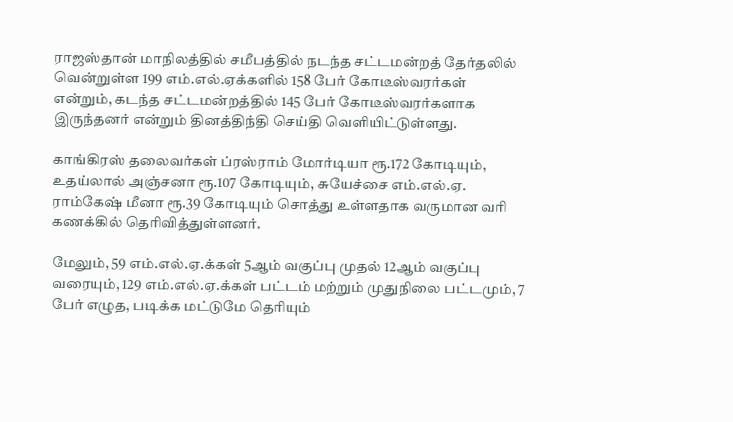ராஜஸ்தான் மாநிலத்தில் சமீபத்தில் நடந்த சட்டமன்றத் தேர்தலில் வென்றுள்ள 199 எம்.எல்.ஏக்களில் 158 பேர் கோடீஸ்வரர்கள் என்றும், கடந்த சட்டமன்றத்தில் 145 பேர் கோடீஸ்வரர்களாக இருந்தனர் என்றும் தினத்திந்தி செய்தி வெளியிட்டுள்ளது.

காங்கிரஸ் தலைவர்கள் ப்ரஸ்ராம் மோர்டியா ரூ.172 கோடியும், உதய்லால் அஞ்சனா ரூ.107 கோடியும், சுயேச்சை எம்.எல்.ஏ. ராம்கேஷ் மீனா ரூ.39 கோடியும் சொத்து உள்ளதாக வருமான வரி கணக்கில் தெரிவித்துள்ளனர்.

மேலும், 59 எம்.எல்.ஏ.க்கள் 5ஆம் வகுப்பு முதல் 12ஆம் வகுப்பு வரையும், 129 எம்.எல்.ஏ.க்கள் பட்டம் மற்றும் முதுநிலை பட்டமும், 7 பேர் எழுத, படிக்க மட்டுமே தெரியும்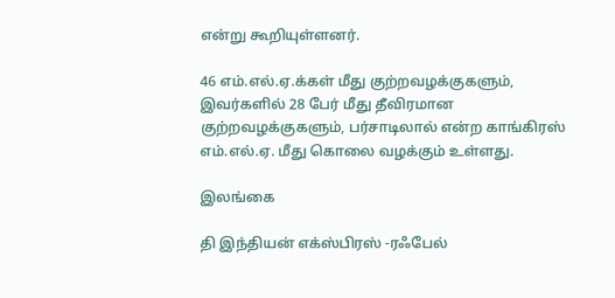என்று கூறியுள்ளனர்.

46 எம்.எல்.ஏ.க்கள் மீது குற்றவழக்குகளும், இவர்களில் 28 பேர் மீது தீவிரமான குற்றவழக்குகளும், பர்சாடிலால் என்ற காங்கிரஸ் எம்.எல்.ஏ. மீது கொலை வழக்கும் உள்ளது.

இலங்கை

தி இந்தியன் எக்ஸ்பிரஸ் -ரஃபேல்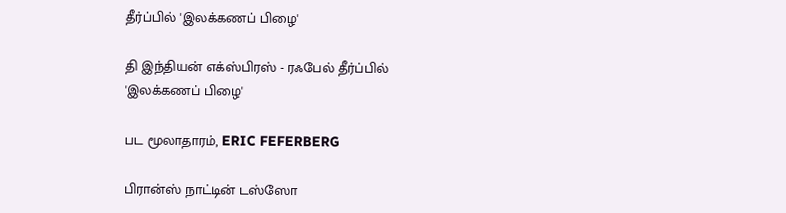தீர்ப்பில் 'இலக்கணப் பிழை'

தி இந்தியன் எக்ஸ்பிரஸ் - ரஃபேல் தீர்ப்பில் 'இலக்கணப் பிழை'

பட மூலாதாரம், ERIC FEFERBERG

பிரான்ஸ் நாட்டின் டஸ்ஸோ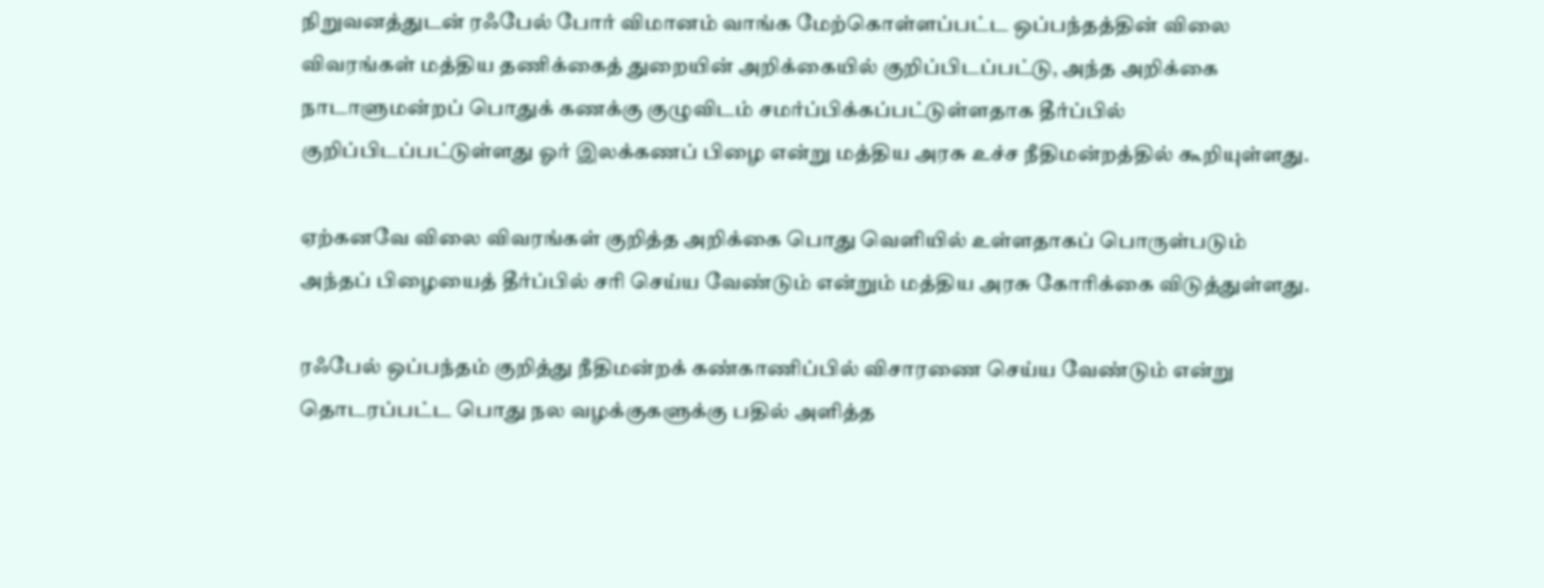நிறுவனத்துடன் ரஃபேல் போர் விமானம் வாங்க மேற்கொள்ளப்பட்ட ஒப்பந்தத்தின் விலை விவரங்கள் மத்திய தணிக்கைத் துறையின் அறிக்கையில் குறிப்பிடப்பட்டு, அந்த அறிக்கை நாடாளுமன்றப் பொதுக் கணக்கு குழுவிடம் சமர்ப்பிக்கப்பட்டுள்ளதாக தீர்ப்பில் குறிப்பிடப்பட்டுள்ளது ஓர் இலக்கணப் பிழை என்று மத்திய அரசு உச்ச நீதிமன்றத்தில் கூறியுள்ளது.

ஏற்கனவே விலை விவரங்கள் குறித்த அறிக்கை பொது வெளியில் உள்ளதாகப் பொருள்படும் அந்தப் பிழையைத் தீர்ப்பில் சரி செய்ய வேண்டும் என்றும் மத்திய அரசு கோரிக்கை விடுத்துள்ளது.

ரஃபேல் ஒப்பந்தம் குறித்து நீதிமன்றக் கண்காணிப்பில் விசாரணை செய்ய வேண்டும் என்று தொடரப்பட்ட பொது நல வழக்குகளுக்கு பதில் அளித்த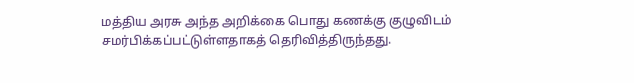மத்திய அரசு அந்த அறிக்கை பொது கணக்கு குழுவிடம் சமர்பிக்கப்பட்டுள்ளதாகத் தெரிவித்திருந்தது.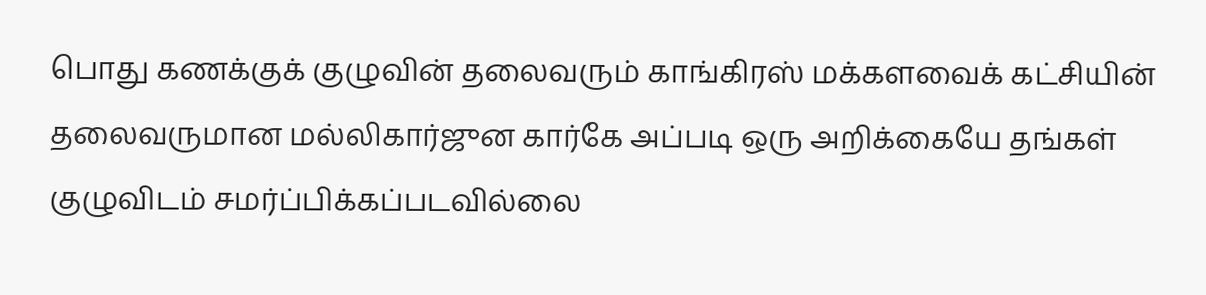பொது கணக்குக் குழுவின் தலைவரும் காங்கிரஸ் மக்களவைக் கட்சியின் தலைவருமான மல்லிகார்ஜுன கார்கே அப்படி ஒரு அறிக்கையே தங்கள் குழுவிடம் சமர்ப்பிக்கப்படவில்லை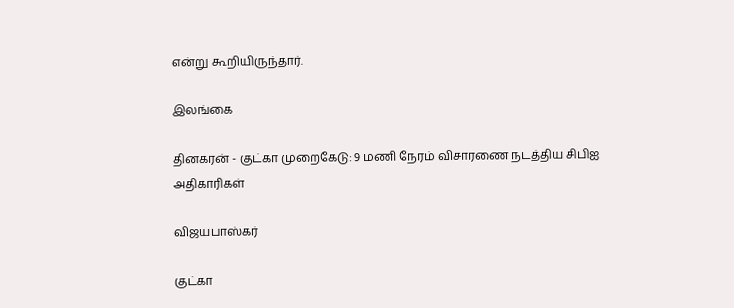என்று கூறியிருந்தார்.

இலங்கை

தினகரன் - குட்கா முறைகேடு: 9 மணி நேரம் விசாரணை நடத்திய சிபிஐ அதிகாரிகள்

விஜயபாஸ்கர்

குட்கா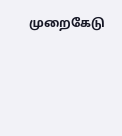முறைகேடு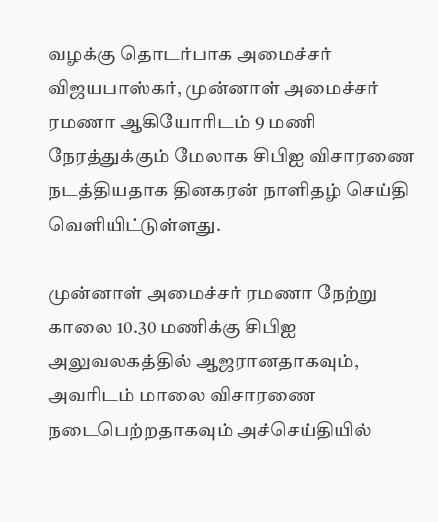வழக்கு தொடர்பாக அமைச்சர் விஜயபாஸ்கர், முன்னாள் அமைச்சர் ரமணா ஆகியோரிடம் 9 மணி நேரத்துக்கும் மேலாக சிபிஐ விசாரணை நடத்தியதாக தினகரன் நாளிதழ் செய்தி வெளியிட்டுள்ளது.

முன்னாள் அமைச்சர் ரமணா நேற்று காலை 10.30 மணிக்கு சிபிஐ அலுவலகத்தில் ஆஜரானதாகவும், அவரிடம் மாலை விசாரணை நடைபெற்றதாகவும் அச்செய்தியில்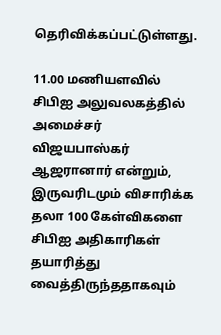தெரிவிக்கப்பட்டுள்ளது.

11.00 மணியளவில் சிபிஐ அலுவலகத்தில் அமைச்சர் விஜயபாஸ்கர் ஆஜரானார் என்றும், இருவரிடமும் விசாரிக்க தலா 100 கேள்விகளை சிபிஐ அதிகாரிகள் தயாரித்து வைத்திருந்ததாகவும்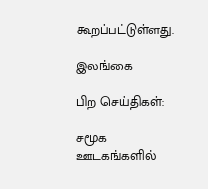கூறப்பட்டுள்ளது.

இலங்கை

பிற செய்திகள்:

சமூக ஊடகங்களில்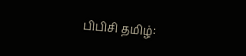பிபிசி தமிழ்: